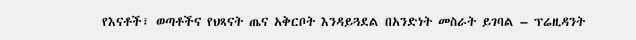የእናቶች፣ ወጣቶችና የህጻናት ጤና አቅርቦት እንዳይጓደል በአንድነት መስራት ይገባል – ፕሬዚዳንት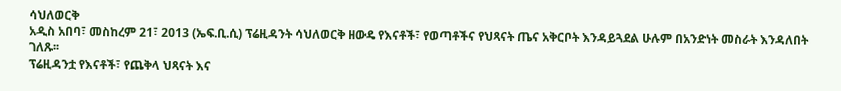ሳህለወርቅ
አዲስ አበባ፣ መስከረም 21፣ 2013 (ኤፍ.ቢ.ሲ) ፕሬዚዳንት ሳህለወርቅ ዘውዴ የእናቶች፣ የወጣቶችና የህጻናት ጤና አቅርቦት እንዳይጓደል ሁሉም በአንድነት መስራት እንዳለበት ገለጹ፡፡
ፕሬዚዳንቷ የእናቶች፣ የጨቅላ ህጻናት እና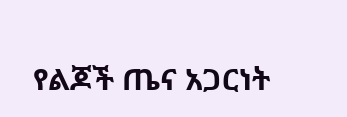የልጆች ጤና አጋርነት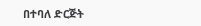በተባለ ድርጅት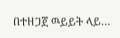በተዘጋጀ ዉይይት ላይ…